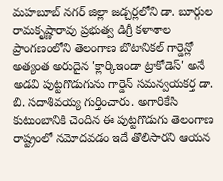మహబూబ్ నగర్ జిల్లా జడ్చర్లలోని డా. బూర్గుల రామకృష్ణారావు ప్రభుత్వ డిగ్రీ కళాశాల ప్రాంగణంలోని తెలంగాణ బొటానికల్ గార్డెన్లో అత్యంత అరుదైన 'క్లార్కిఇండా ట్రాకోడెస్' అనే అడవి పుట్టగొడుగును గార్డెన్ సమన్వయకర్త డా. బి. సదాశివయ్య గుర్తించారు. అగారికేసి కుటుంబానికి చెందిన ఈ పుట్టగొడుగు తెలంగాణ రాష్ట్రంలో నమోదవడం ఇదే తొలిసారని ఆయన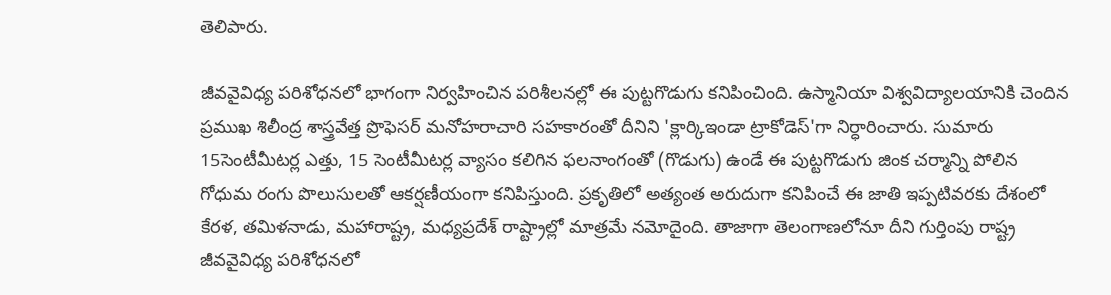తెలిపారు.

జీవవైవిధ్య పరిశోధనలో భాగంగా నిర్వహించిన పరిశీలనల్లో ఈ పుట్టగొడుగు కనిపించింది. ఉస్మానియా విశ్వవిద్యాలయానికి చెందిన ప్రముఖ శిలీంద్ర శాస్త్రవేత్త ప్రొఫెసర్ మనోహరాచారి సహకారంతో దీనిని 'క్లార్కిఇండా ట్రాకోడెస్'గా నిర్ధారించారు. సుమారు 15సెంటీమీటర్ల ఎత్తు, 15 సెంటీమీటర్ల వ్యాసం కలిగిన ఫలనాంగంతో (గొడుగు) ఉండే ఈ పుట్టగొడుగు జింక చర్మాన్ని పోలిన గోధుమ రంగు పొలుసులతో ఆకర్షణీయంగా కనిపిస్తుంది. ప్రకృతిలో అత్యంత అరుదుగా కనిపించే ఈ జాతి ఇప్పటివరకు దేశంలో కేరళ, తమిళనాడు, మహారాష్ట్ర, మధ్యప్రదేశ్ రాష్ట్రాల్లో మాత్రమే నమోదైంది. తాజాగా తెలంగాణలోనూ దీని గుర్తింపు రాష్ట్ర జీవవైవిధ్య పరిశోధనలో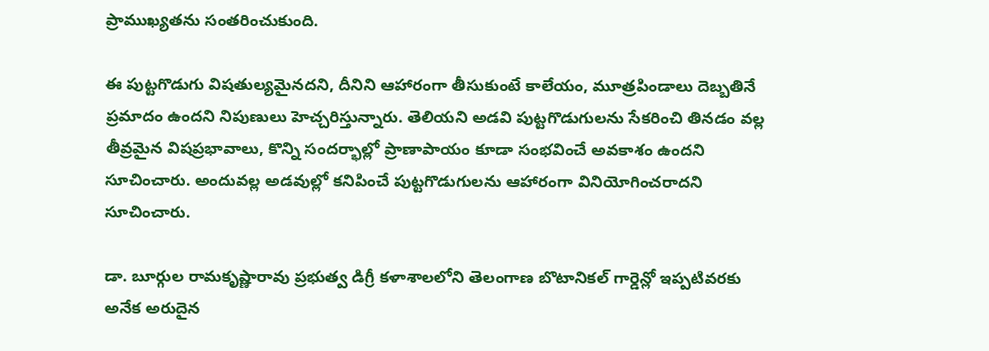ప్రాముఖ్యతను సంతరించుకుంది.

ఈ పుట్టగొడుగు విషతుల్యమైనదని, దీనిని ఆహారంగా తీసుకుంటే కాలేయం, మూత్రపిండాలు దెబ్బతినే ప్రమాదం ఉందని నిపుణులు హెచ్చరిస్తున్నారు. తెలియని అడవి పుట్టగొడుగులను సేకరించి తినడం వల్ల తీవ్రమైన విషప్రభావాలు, కొన్ని సందర్భాల్లో ప్రాణాపాయం కూడా సంభవించే అవకాశం ఉందని సూచించారు. అందువల్ల అడవుల్లో కనిపించే పుట్టగొడుగులను ఆహారంగా వినియోగించరాదని సూచించారు.

డా. బూర్గుల రామకృష్ణారావు ప్రభుత్వ డిగ్రీ కళాశాలలోని తెలంగాణ బొటానికల్ గార్డెన్లో ఇప్పటివరకు అనేక అరుదైన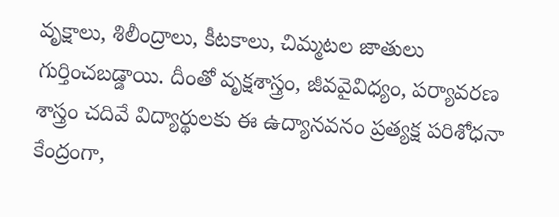వృక్షాలు, శిలీంద్రాలు, కీటకాలు, చిమ్మటల జాతులు గుర్తించబడ్డాయి. దీంతో వృక్షశాస్త్రం, జీవవైవిధ్యం, పర్యావరణ శాస్త్రం చదివే విద్యార్థులకు ఈ ఉద్యానవనం ప్రత్యక్ష పరిశోధనా కేంద్రంగా,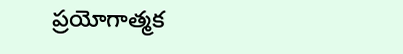ప్రయోగాత్మక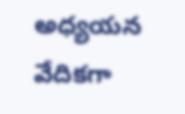అధ్యయన వేదికగా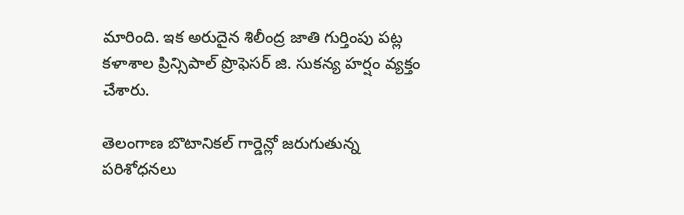మారింది. ఇక అరుదైన శిలీంద్ర జాతి గుర్తింపు పట్ల కళాశాల ప్రిన్సిపాల్ ప్రొఫెసర్ జి. సుకన్య హర్షం వ్యక్తం చేశారు.

తెలంగాణ బొటానికల్ గార్డెన్లో జరుగుతున్న పరిశోధనలు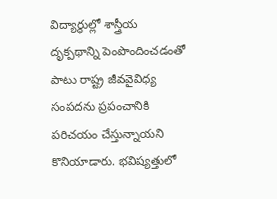విద్యార్థుల్లో శాస్త్రీయ దృక్పథాన్ని పెంపొందించడంతో పాటు రాష్ట్ర జీవవైవిధ్య సంపదను ప్రపంచానికి పరిచయం చేస్తున్నాయని కొనియాడారు. భవిష్యత్తులో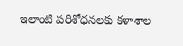ఇలాంటి పరిశోధనలకు కళాశాల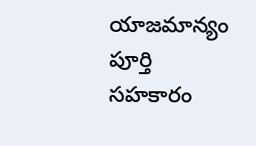యాజమాన్యం పూర్తి సహకారం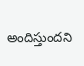అందిస్తుందని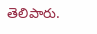తెలిపారు.